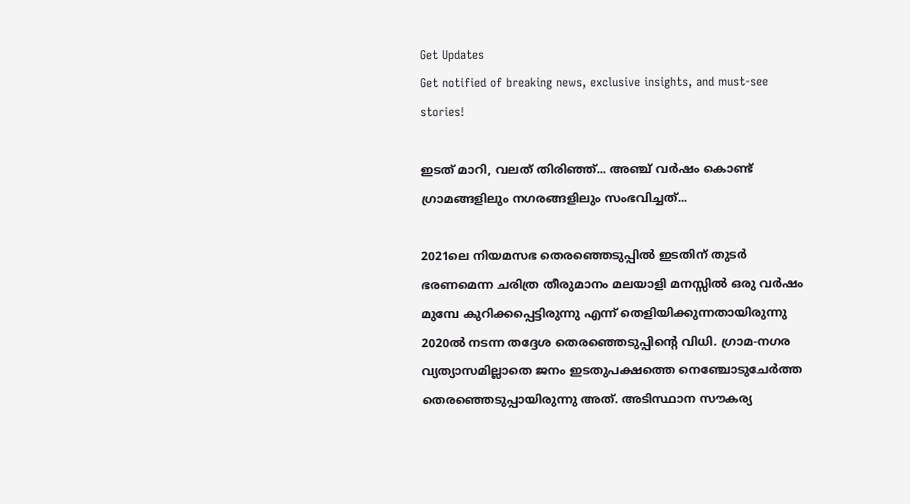Get Updates
Get notified of breaking news, exclusive insights, and must-see stories!

ഇടത് മാറി, വലത് തിരിഞ്ഞ്... അഞ്ച് വർഷം കൊണ്ട് ഗ്രാമങ്ങളിലും നഗരങ്ങളിലും സംഭവിച്ചത്...

2021ലെ നിയമസഭ തെരഞ്ഞെടുപ്പിൽ ഇടതിന് തുടർ ഭരണമെന്ന ചരിത്ര തീരുമാനം മലയാളി മനസ്സിൽ ഒരു വർഷം മുമ്പേ കുറിക്കപ്പെട്ടിരുന്നു എന്ന് തെളിയിക്കുന്നതായിരുന്നു 2020ൽ നടന്ന തദ്ദേശ തെരഞ്ഞെടുപ്പിന്റെ വിധി. ഗ്രാമ-നഗര വ്യത്യാസമില്ലാതെ ജനം ഇടതുപക്ഷത്തെ നെഞ്ചോടുചേർത്ത തെരഞ്ഞെടുപ്പായിരുന്നു അത്. അടിസ്ഥാന സൗകര്യ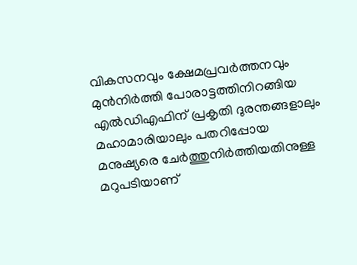വികസനവും ക്ഷേമപ്രവർത്തനവും മുൻനിർത്തി പോരാട്ടത്തിനിറങ്ങിയ എൽഡിഎഫിന് പ്രകൃതി ദുരന്തങ്ങളാലും മഹാമാരിയാലും പതറിപ്പോയ മനുഷ്യരെ ചേർത്തുനിർത്തിയതിനുള്ള മറുപടിയാണ്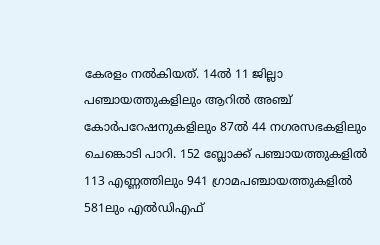കേരളം നൽകിയത്. 14ൽ 11 ജില്ലാ പഞ്ചായത്തുകളിലും ആറിൽ അഞ്ച് കോർപറേഷനുകളിലും 87ൽ 44 നഗരസഭകളിലും ചെങ്കൊടി പാറി. 152 ബ്ലോക്ക് പഞ്ചായത്തുകളില്‍ 113 എണ്ണത്തിലും 941 ഗ്രാമപഞ്ചായത്തുകളില്‍ 581ലും എൽഡിഎഫ്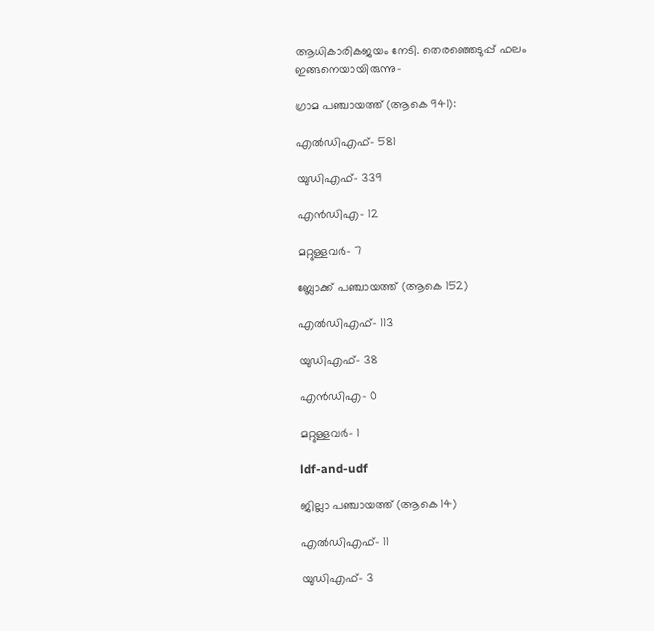ആധികാരികജയം നേടി. തെരഞ്ഞെടുപ്പ് ഫലം ഇങ്ങനെയായിരുന്നു-

ഗ്രാമ പഞ്ചായത്ത് (ആകെ 941):

എൽഡിഎഫ്- 581

യുഡിഎഫ്- 339

എൻഡിഎ- 12

മറ്റുള്ളവർ- 7

ബ്ലോക്ക് പഞ്ചായത്ത് (ആകെ 152)

എൽഡിഎഫ്- 113

യുഡിഎഫ്- 38

എൻഡിഎ- 0

മറ്റുള്ളവർ- 1

ldf-and-udf

ജില്ലാ പഞ്ചായത്ത് (ആകെ 14)

എൽഡിഎഫ്- 11

യുഡിഎഫ്- 3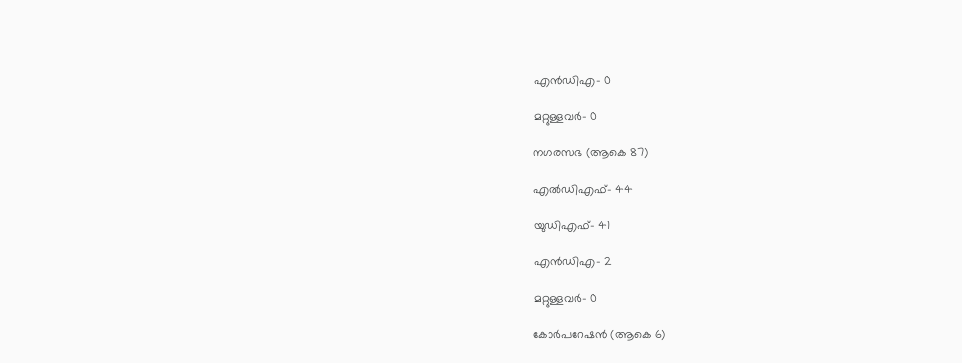എൻഡിഎ- 0

മറ്റുള്ളവർ- 0

നഗരസഭ (ആകെ 87)

എൽഡിഎഫ്- 44

യുഡിഎഫ്- 41

എൻഡിഎ- 2

മറ്റുള്ളവർ- 0

കോർപറേഷൻ (ആകെ 6)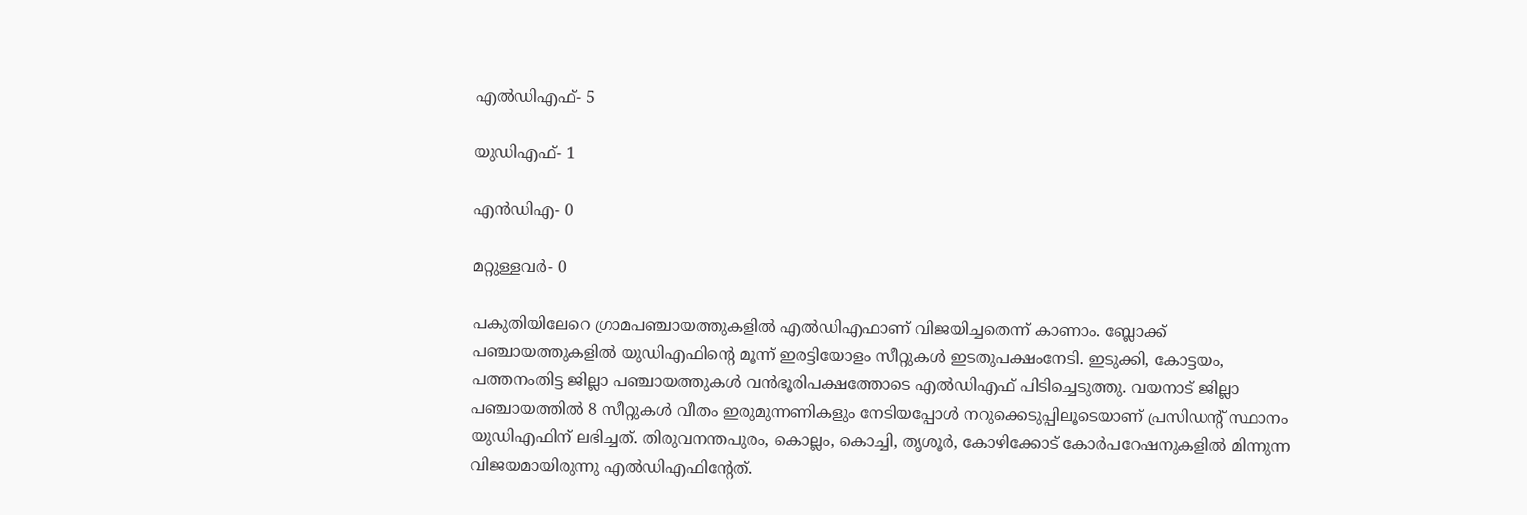എൽഡിഎഫ്- 5

യുഡിഎഫ്- 1

എൻഡിഎ- 0

മറ്റുള്ളവർ- 0

പകുതിയിലേറെ ഗ്രാമപഞ്ചായത്തുകളിൽ എല്‍ഡിഎഫാണ് വിജയിച്ചതെന്ന് കാണാം. ബ്ലോക്ക് പഞ്ചായത്തുകളില്‍ യുഡിഎഫിന്‍റെ മൂന്ന് ഇരട്ടിയോളം സീറ്റുകള്‍ ഇടതുപക്ഷംനേടി. ഇടുക്കി, കോട്ടയം, പത്തനംതിട്ട ജില്ലാ പഞ്ചായത്തുകള്‍ വന്‍ഭൂരിപക്ഷത്തോടെ എല്‍ഡിഎഫ് പിടിച്ചെടുത്തു. വയനാട് ജില്ലാ പഞ്ചായത്തില്‍ 8 സീറ്റുകള്‍ വീതം ഇരുമുന്നണികളും നേടിയപ്പോള്‍ നറുക്കെടുപ്പിലൂടെയാണ് പ്രസിഡന്‍റ് സ്ഥാനം യുഡിഎഫിന് ലഭിച്ചത്. തിരുവനന്തപുരം, കൊല്ലം, കൊച്ചി, തൃശൂര്‍, കോഴിക്കോട് കോര്‍പറേഷനുകളില്‍ മിന്നുന്ന വിജയമായിരുന്നു എല്‍ഡിഎഫിന്റേത്.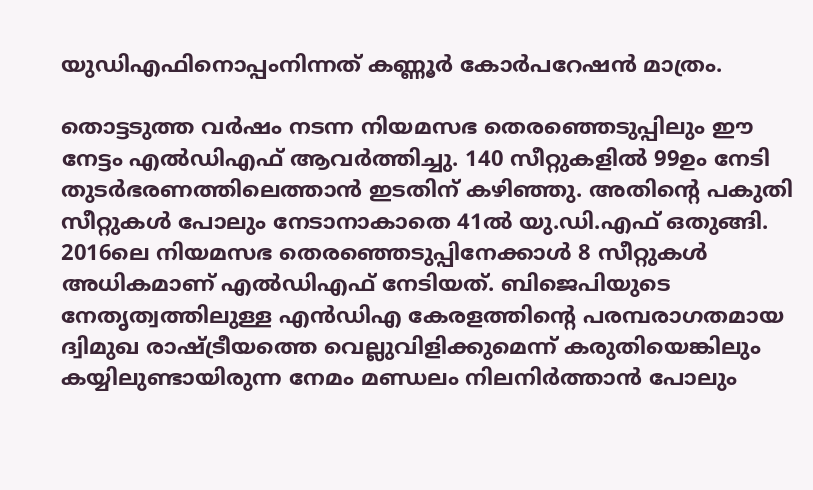യുഡിഎഫിനൊപ്പംനിന്നത് കണ്ണൂര്‍ കോര്‍പറേഷന്‍ മാത്രം.

തൊട്ടടുത്ത വർഷം നടന്ന നിയമസഭ തെരഞ്ഞെടുപ്പിലും ഈ നേട്ടം എൽഡിഎഫ് ആവർത്തിച്ചു. 140 സീറ്റുകളിൽ 99ഉം നേടി തുടർഭരണത്തിലെത്താൻ ഇടതിന് കഴിഞ്ഞു. അതിന്റെ പകുതി സീറ്റുകൾ പോലും നേടാനാകാതെ 41ൽ യു.ഡി.എഫ് ഒതുങ്ങി. 2016ലെ നിയമസഭ തെരഞ്ഞെടുപ്പിനേക്കാൾ 8 സീറ്റുകൾ അധികമാണ് എൽഡിഎഫ് നേടിയത്. ബിജെപിയുടെ നേതൃത്വത്തിലുള്ള എൻഡിഎ കേരളത്തിന്റെ പരമ്പരാഗതമായ ദ്വിമുഖ രാഷ്ട്രീയത്തെ വെല്ലുവിളിക്കുമെന്ന് കരുതിയെങ്കിലും കയ്യിലുണ്ടായിരുന്ന നേമം മണ്ഡലം നിലനിർത്താൻ പോലും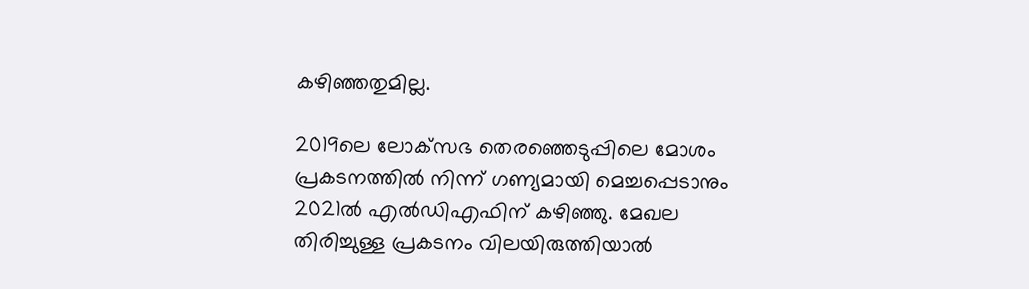കഴിഞ്ഞതുമില്ല.

2019ലെ ലോക്‌സഭ തെരഞ്ഞെടുപ്പിലെ മോശം പ്രകടനത്തിൽ നിന്ന് ഗണ്യമായി മെച്ചപ്പെടാനും 2021ൽ എൽഡിഎഫിന് കഴിഞ്ഞു. മേഖല തിരിച്ചുള്ള പ്രകടനം വിലയിരുത്തിയാൽ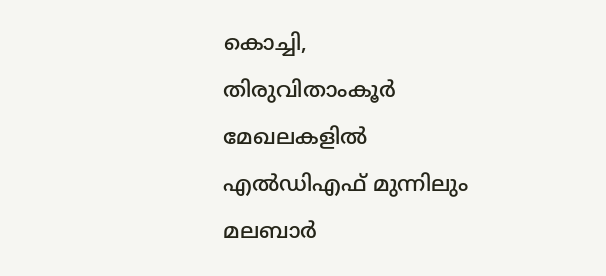കൊച്ചി, തിരുവിതാംകൂർ മേഖലകളിൽ എൽഡിഎഫ് മുന്നിലും മലബാർ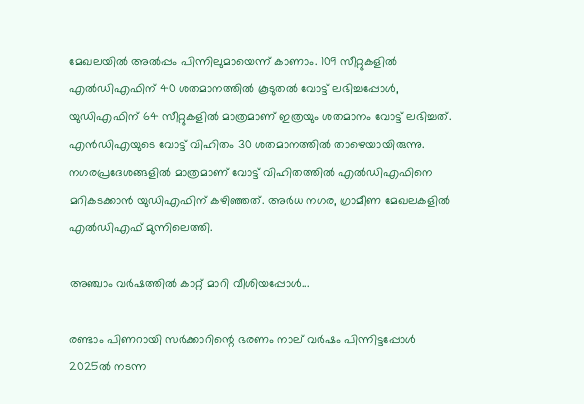മേഖലയിൽ അൽപ്പം പിന്നിലുമായെന്ന് കാണാം. 109 സീറ്റുകളിൽ എൽഡിഎഫിന് 40 ശതമാനത്തിൽ കൂടുതൽ വോട്ട് ലഭിച്ചപ്പോൾ, യുഡിഎഫിന് 64 സീറ്റുകളിൽ മാത്രമാണ് ഇത്രയും ശതമാനം വോട്ട് ലഭിച്ചത്. എൻഡിഎയുടെ വോട്ട് വിഹിതം 30 ശതമാനത്തിൽ താഴെയായിരുന്നു. നഗരപ്രദേശങ്ങളിൽ മാത്രമാണ് വോട്ട് വിഹിതത്തിൽ എൽഡിഎഫിനെ മറികടക്കാൻ യുഡിഎഫിന് കഴിഞ്ഞത്. അർധ നഗര, ഗ്രാമീണ മേഖലകളിൽ എൽഡിഎഫ് മുന്നിലെത്തി.

അഞ്ചാം വർഷത്തിൽ കാറ്റ് മാറി വീശിയപ്പോൾ...

രണ്ടാം പിണറായി സർക്കാറിന്റെ ഭരണം നാല് വർഷം പിന്നിട്ടപ്പോൾ 2025ൽ നടന്ന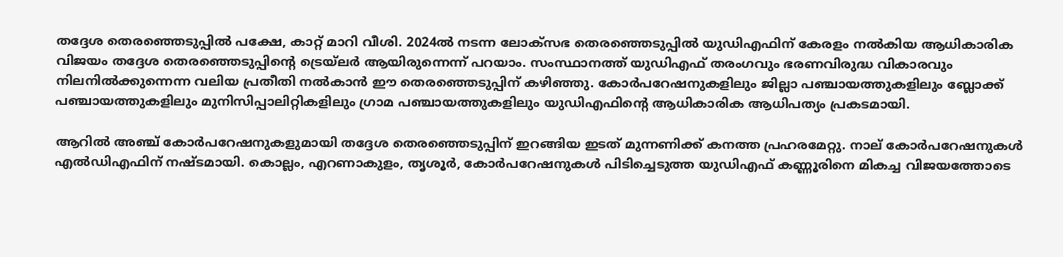തദ്ദേശ തെരഞ്ഞെടുപ്പിൽ പക്ഷേ, കാറ്റ് മാറി വീശി. 2024ൽ നടന്ന ലോക്സഭ തെരഞ്ഞെടുപ്പിൽ യുഡിഎഫിന് കേരളം നൽകിയ ആധികാരിക വിജയം തദ്ദേശ തെരഞ്ഞെടുപ്പിന്റെ ട്രെയ്‍ലർ ആയിരുന്നെന്ന് പറയാം. സംസ്ഥാനത്ത് യുഡിഎഫ് തരംഗവും ഭരണവിരുദ്ധ വികാരവും നിലനിൽക്കുന്നെന്ന വലിയ പ്രതീതി നൽകാൻ ഈ തെരഞ്ഞെടുപ്പിന് കഴിഞ്ഞു. കോര്‍പറേഷനുകളിലും ജില്ലാ പഞ്ചായത്തുകളിലും ബ്ലോക്ക് പഞ്ചായത്തുകളിലും മുനിസിപ്പാലിറ്റികളിലും ഗ്രാമ പഞ്ചായത്തുകളിലും യുഡിഎഫിന്റെ ആധികാരിക ആധിപത്യം പ്രകടമായി.

ആറില്‍ അഞ്ച് കോര്‍പറേഷനുകളുമായി തദ്ദേശ തെരഞ്ഞെടുപ്പിന് ഇറങ്ങിയ ഇടത് മുന്നണിക്ക് കനത്ത പ്രഹരമേറ്റു. നാല് കോര്‍പറേഷനുകള്‍ എല്‍ഡിഎഫിന് നഷ്ടമായി. കൊല്ലം, എറണാകുളം, തൃശൂര്‍, കോര്‍പറേഷനുകള്‍ പിടിച്ചെടുത്ത യുഡിഎഫ് കണ്ണൂരിനെ മികച്ച വിജയത്തോടെ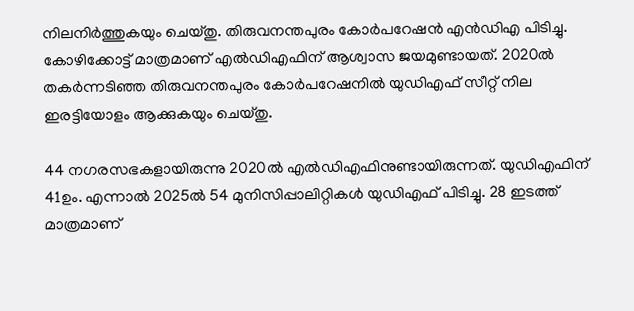നിലനിര്‍ത്തുകയും ചെയ്തു. തിരുവനന്തപുരം കോര്‍പറേഷന്‍ എന്‍ഡിഎ പിടിച്ചു. കോഴിക്കോട്ട് മാത്രമാണ് എല്‍ഡിഎഫിന് ആശ്വാസ ജയമുണ്ടായത്. 2020ൽ തകര്‍ന്നടിഞ്ഞ തിരുവനന്തപുരം കോര്‍പറേഷനില്‍ യുഡിഎഫ് സീറ്റ് നില ഇരട്ടിയോളം ആക്കുകയും ചെയ്തു.

44 നഗരസഭകളായിരുന്നു 2020ൽ എല്‍ഡിഎഫിനുണ്ടായിരുന്നത്. യുഡിഎഫിന് 41ഉം. എന്നാല്‍ 2025ൽ 54 മുനിസിപ്പാലിറ്റികള്‍ യുഡിഎഫ് പിടിച്ചു. 28 ഇടത്ത് മാത്രമാണ്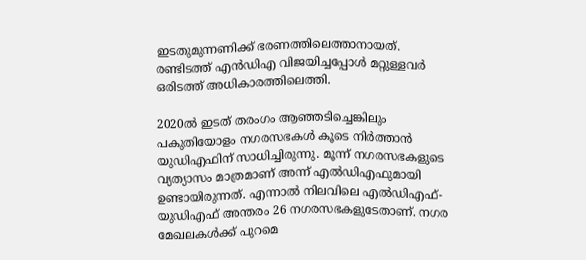ഇടതുമുന്നണിക്ക് ഭരണത്തിലെത്താനായത്. രണ്ടിടത്ത് എന്‍ഡിഎ വിജയിച്ചപ്പോള്‍ മറ്റുള്ളവര്‍ ഒരിടത്ത് അധികാരത്തിലെത്തി.

2020ല്‍ ഇടത് തരംഗം ആഞ്ഞടിച്ചെങ്കിലും പകുതിയോളം നഗരസഭകള്‍ കൂടെ നിര്‍ത്താന്‍ യുഡിഎഫിന് സാധിച്ചിരുന്നു. മൂന്ന് നഗരസഭകളുടെ വ്യത്യാസം മാത്രമാണ് അന്ന് എല്‍ഡിഎഫുമായി ഉണ്ടായിരുന്നത്. എന്നാല്‍ നിലവിലെ എല്‍ഡിഎഫ്-യുഡിഎഫ് അന്തരം 26 നഗരസഭകളുടേതാണ്. നഗര മേഖലകള്‍ക്ക് പുറമെ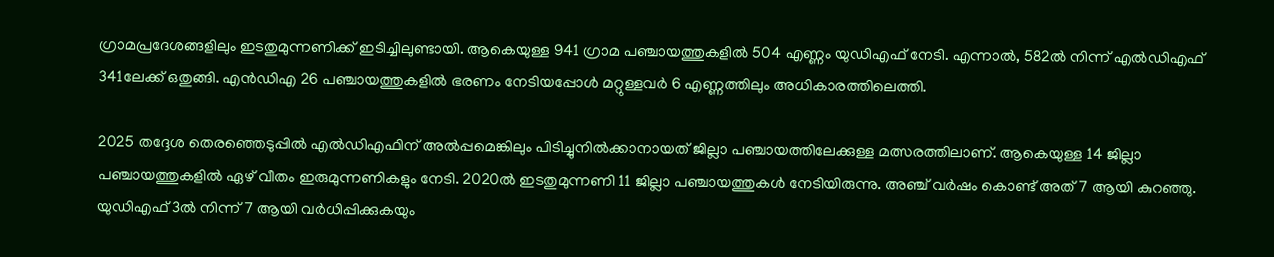ഗ്രാമപ്രദേശങ്ങളിലും ഇടതുമുന്നണിക്ക് ഇടിച്ചിലുണ്ടായി. ആകെയുള്ള 941 ഗ്രാമ പഞ്ചായത്തുകളില്‍ 504 എണ്ണം യുഡിഎഫ് നേടി. എന്നാല്‍, 582ൽ നിന്ന് എല്‍ഡിഎഫ് 341ലേക്ക് ഒതുങ്ങി. എന്‍ഡിഎ 26 പഞ്ചായത്തുകളില്‍ ഭരണം നേടിയപ്പോള്‍ മറ്റുള്ളവര്‍ 6 എണ്ണത്തിലും അധികാരത്തിലെത്തി.

2025 തദ്ദേശ തെരഞ്ഞെടുപ്പില്‍ എൽഡിഎഫിന് അല്‍പ്പമെങ്കിലും പിടിച്ചുനില്‍ക്കാനായത് ജില്ലാ പഞ്ചായത്തിലേക്കുള്ള മത്സരത്തിലാണ്. ആകെയുള്ള 14 ജില്ലാ പഞ്ചായത്തുകളില്‍ ഏഴ് വീതം ഇരുമുന്നണികളും നേടി. 2020ൽ ഇടതുമുന്നണി 11 ജില്ലാ പഞ്ചായത്തുകള്‍ നേടിയിരുന്നു. അഞ്ച് വർഷം കൊണ്ട് അത് 7 ആയി കുറഞ്ഞു. യുഡിഎഫ് 3ല്‍ നിന്ന് 7 ആയി വര്‍ധിപ്പിക്കുകയും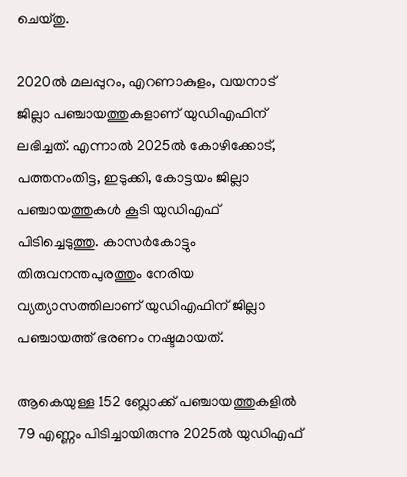ചെയ്തു.

2020ല്‍ മലപ്പുറം, എറണാകുളം, വയനാട് ജില്ലാ പഞ്ചായത്തുകളാണ് യുഡിഎഫിന് ലഭിച്ചത്. എന്നാല്‍ 2025ൽ കോഴിക്കോട്, പത്തനംതിട്ട, ഇടുക്കി, കോട്ടയം ജില്ലാ പഞ്ചായത്തുകള്‍ കൂടി യുഡിഎഫ് പിടിച്ചെടുത്തു. കാസര്‍കോട്ടും തിരുവനന്തപുരത്തും നേരിയ വ്യത്യാസത്തിലാണ് യുഡിഎഫിന് ജില്ലാ പഞ്ചായത്ത് ഭരണം നഷ്ടമായത്.

ആകെയുള്ള 152 ബ്ലോക്ക് പഞ്ചായത്തുകളില്‍ 79 എണ്ണം പിടിച്ചായിരുന്നു 2025ൽ യുഡിഎഫ്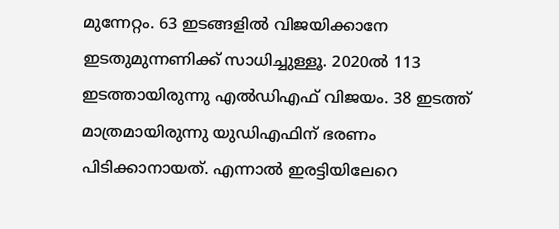മുന്നേറ്റം. 63 ഇടങ്ങളില്‍ വിജയിക്കാനേ ഇടതുമുന്നണിക്ക് സാധിച്ചുള്ളൂ. 2020ല്‍ 113 ഇടത്തായിരുന്നു എല്‍ഡിഎഫ് വിജയം. 38 ഇടത്ത് മാത്രമായിരുന്നു യുഡിഎഫിന് ഭരണം പിടിക്കാനായത്. എന്നാല്‍ ഇരട്ടിയിലേറെ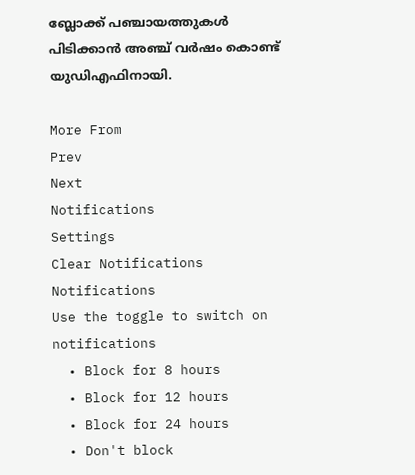ബ്ലോക്ക് പഞ്ചായത്തുകള്‍ പിടിക്കാൻ അഞ്ച് വർഷം കൊണ്ട് യുഡിഎഫിനായി.

More From
Prev
Next
Notifications
Settings
Clear Notifications
Notifications
Use the toggle to switch on notifications
  • Block for 8 hours
  • Block for 12 hours
  • Block for 24 hours
  • Don't block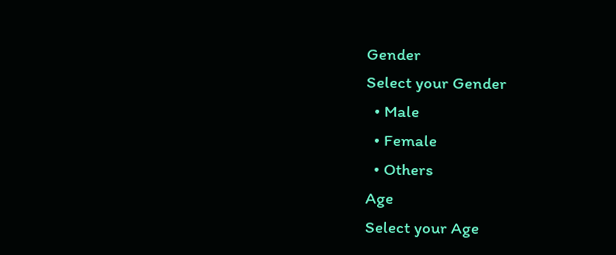Gender
Select your Gender
  • Male
  • Female
  • Others
Age
Select your Age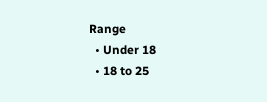Range
  • Under 18
  • 18 to 25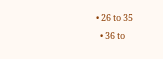• 26 to 35
  • 36 to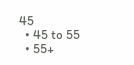45
  • 45 to 55
  • 55+